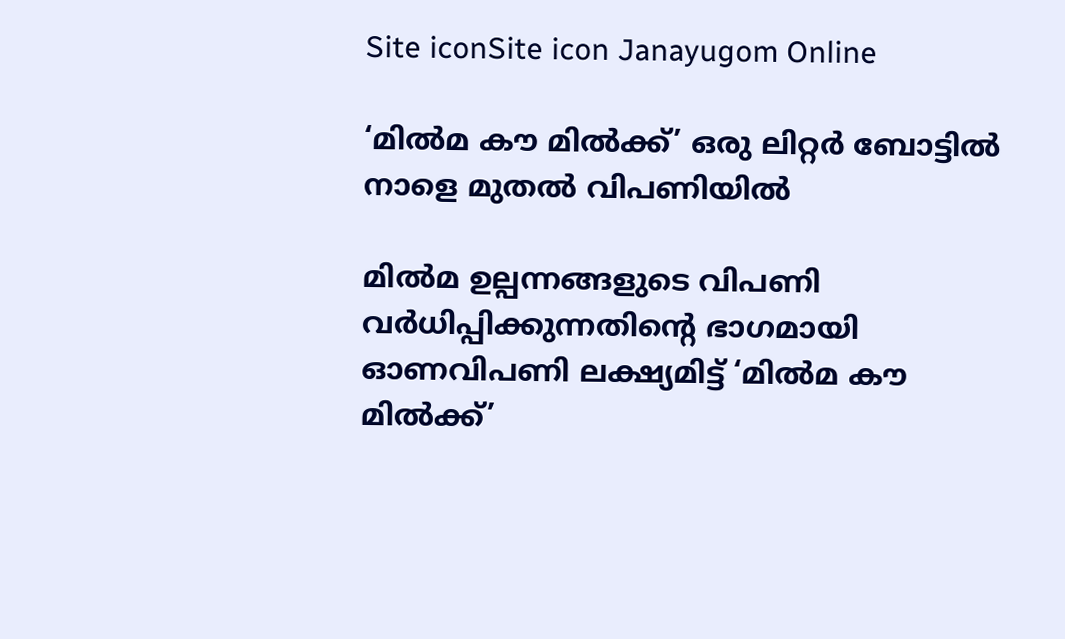Site iconSite icon Janayugom Online

‘മില്‍മ കൗ മില്‍ക്ക്’ ഒരു ലിറ്റര്‍ ബോട്ടില്‍ നാളെ മുതല്‍ വിപണിയില്‍

മില്‍മ ഉല്പന്നങ്ങളുടെ വിപണി വര്‍ധിപ്പിക്കുന്നതിന്റെ ഭാഗമായി ഓണവിപണി ലക്ഷ്യമിട്ട് ‘മില്‍മ കൗ മില്‍ക്ക്’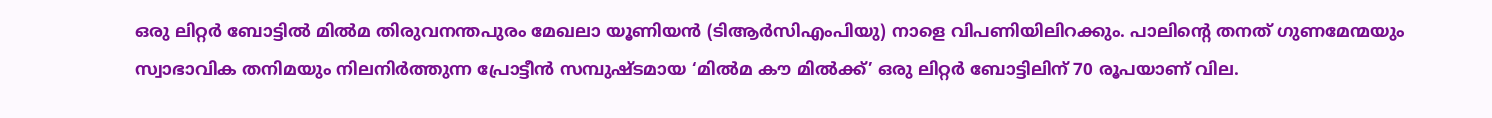ഒരു ലിറ്റര്‍ ബോട്ടില്‍ മില്‍മ തിരുവനന്തപുരം മേഖലാ യൂണിയന്‍ (ടിആര്‍സിഎംപിയു) നാളെ വിപണിയിലിറക്കും. പാലിന്റെ തനത് ഗുണമേന്മയും സ്വാഭാവിക തനിമയും നിലനിര്‍ത്തുന്ന പ്രോട്ടീന്‍ സമ്പുഷ്ടമായ ‘മില്‍മ കൗ മില്‍ക്ക്’ ഒരു ലിറ്റര്‍ ബോട്ടിലിന് 70 രൂപയാണ് വില.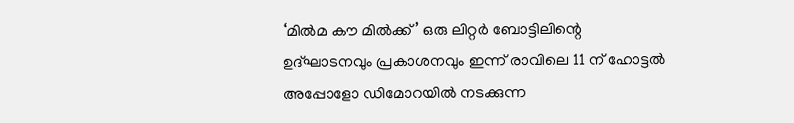‘മില്‍മ കൗ മില്‍ക്ക്’ ഒരു ലിറ്റര്‍ ബോട്ടിലിന്റെ ഉദ്ഘാടനവും പ്രകാശനവും ഇന്ന് രാവിലെ 11 ന് ഹോട്ടല്‍ അപ്പോളോ ഡിമോറയില്‍ നടക്കുന്ന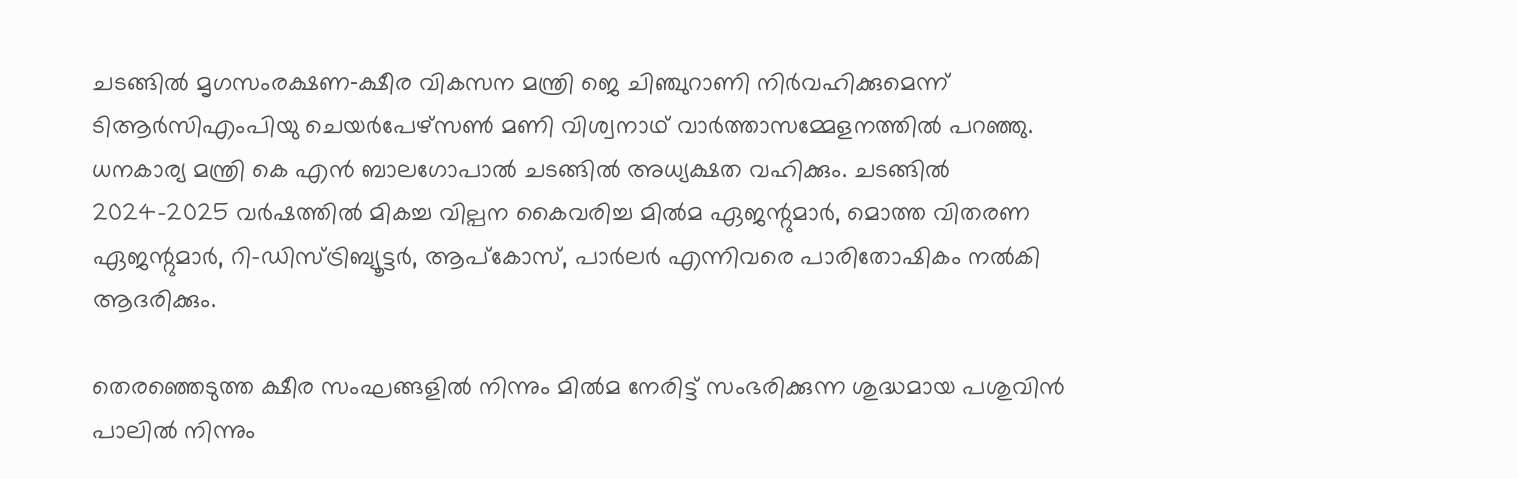ചടങ്ങില്‍ മൃഗസംരക്ഷണ‑ക്ഷീര വികസന മന്ത്രി ജെ ചിഞ്ചുറാണി നിര്‍വഹിക്കുമെന്ന് ടിആര്‍സിഎംപിയു ചെയര്‍പേഴ്സണ്‍ മണി വിശ്വനാഥ് വാര്‍ത്താസമ്മേളനത്തില്‍ പറഞ്ഞു. ധനകാര്യ മന്ത്രി കെ എന്‍ ബാലഗോപാല്‍ ചടങ്ങില്‍ അധ്യക്ഷത വഹിക്കും. ചടങ്ങില്‍ 2024–2025 വര്‍ഷത്തില്‍ മികച്ച വില്പന കൈവരിച്ച മില്‍മ ഏജന്റുമാര്‍, മൊത്ത വിതരണ ഏജന്റുമാര്‍, റി-ഡിസ്ട്രിബ്യൂട്ടര്‍, ആപ്കോസ്, പാര്‍ലര്‍ എന്നിവരെ പാരിതോഷികം നല്‍കി ആദരിക്കും.

തെരഞ്ഞെടുത്ത ക്ഷീര സംഘങ്ങളില്‍ നിന്നും മില്‍മ നേരിട്ട് സംഭരിക്കുന്ന ശുദ്ധമായ പശുവിന്‍ പാലില്‍ നിന്നും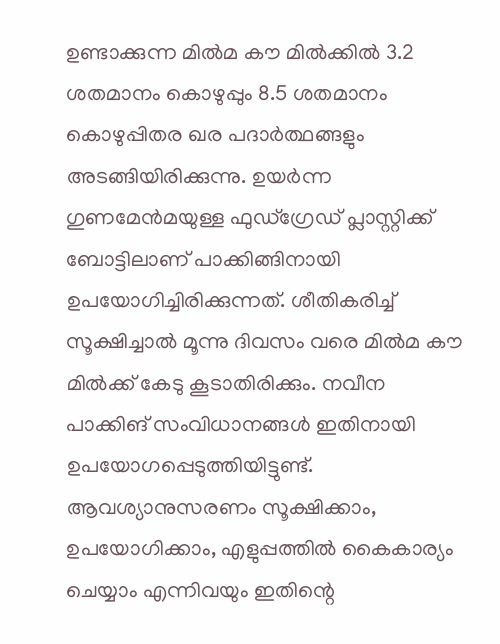ഉണ്ടാക്കുന്ന മില്‍മ കൗ മില്‍ക്കില്‍ 3.2 ശതമാനം കൊഴുപ്പും 8.5 ശതമാനം കൊഴുപ്പിതര ഖര പദാര്‍ത്ഥങ്ങളും അടങ്ങിയിരിക്കുന്നു. ഉയര്‍ന്ന ഗുണമേന്‍മയുള്ള ഫുഡ്ഗ്രേഡ് പ്ലാസ്റ്റിക്ക് ബോട്ടിലാണ് പാക്കിങ്ങിനായി ഉപയോഗിച്ചിരിക്കുന്നത്. ശീതികരിച്ച് സൂക്ഷിച്ചാല്‍ മൂന്നു ദിവസം വരെ മില്‍മ കൗ മില്‍ക്ക് കേടു കൂടാതിരിക്കും. നവീന പാക്കിങ് സംവിധാനങ്ങള്‍ ഇതിനായി ഉപയോഗപ്പെടുത്തിയിട്ടുണ്ട്. ആവശ്യാനുസരണം സൂക്ഷിക്കാം, ഉപയോഗിക്കാം, എളുപ്പത്തില്‍ കൈകാര്യം ചെയ്യാം എന്നിവയും ഇതിന്റെ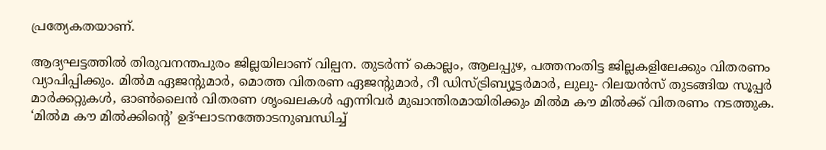പ്രത്യേകതയാണ്.

ആദ്യഘട്ടത്തില്‍ തിരുവനന്തപുരം ജില്ലയിലാണ് വില്പന. തുടര്‍ന്ന് കൊല്ലം, ആലപ്പുഴ, പത്തനംതിട്ട ജില്ലകളിലേക്കും വിതരണം വ്യാപിപ്പിക്കും. മില്‍മ ഏജന്റുമാര്‍, മൊത്ത വിതരണ ഏജന്റുമാര്‍, റീ ഡിസ്ട്രിബ്യൂട്ടര്‍മാര്‍, ലുലു- റിലയന്‍സ് തുടങ്ങിയ സൂപ്പര്‍ മാര്‍ക്കറ്റുകള്‍, ഓണ്‍ലൈന്‍ വിതരണ ശൃംഖലകള്‍ എന്നിവര്‍ മുഖാന്തിരമായിരിക്കും മില്‍മ കൗ മില്‍ക്ക് വിതരണം നടത്തുക. ‘മില്‍മ കൗ മില്‍ക്കിന്റെ’ ഉദ്ഘാടനത്തോടനുബന്ധിച്ച്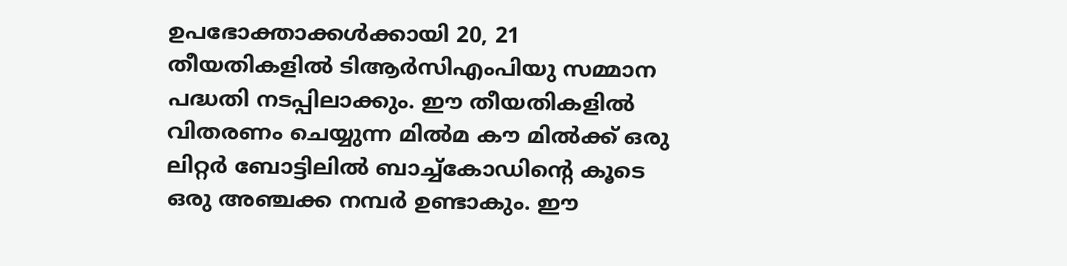ഉപഭോക്താക്കള്‍ക്കായി 20, 21 തീയതികളില്‍ ടിആര്‍സിഎംപിയു സമ്മാന പദ്ധതി നടപ്പിലാക്കും. ഈ തീയതികളില്‍ വിതരണം ചെയ്യുന്ന മില്‍മ കൗ മില്‍ക്ക് ഒരു ലിറ്റര്‍ ബോട്ടിലില്‍ ബാച്ച്കോഡിന്റെ കൂടെ ഒരു അഞ്ചക്ക നമ്പര്‍ ഉണ്ടാകും. ഈ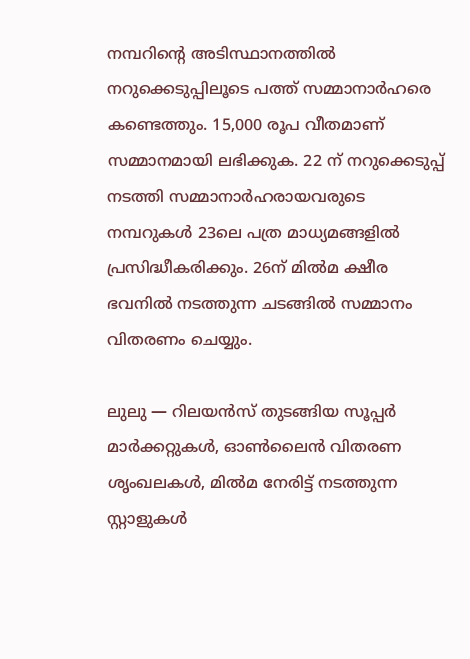നമ്പറിന്റെ അടിസ്ഥാനത്തില്‍ നറുക്കെടുപ്പിലൂടെ പത്ത് സമ്മാനാര്‍ഹരെ കണ്ടെത്തും. 15,000 രൂപ വീതമാണ് സമ്മാനമായി ലഭിക്കുക. 22 ന് നറുക്കെടുപ്പ് നടത്തി സമ്മാനാര്‍ഹരായവരുടെ നമ്പറുകള്‍ 23ലെ പത്ര മാധ്യമങ്ങളില്‍ പ്രസിദ്ധീകരിക്കും. 26ന് മില്‍മ ക്ഷീര ഭവനില്‍ നടത്തുന്ന ചടങ്ങില്‍ സമ്മാനം വിതരണം ചെയ്യും.

ലുലു — റിലയന്‍സ് തുടങ്ങിയ സൂപ്പര്‍ മാര്‍ക്കറ്റുകള്‍, ഓണ്‍ലൈന്‍ വിതരണ ശൃംഖലകള്‍, മില്‍മ നേരിട്ട് നടത്തുന്ന സ്റ്റാളുകള്‍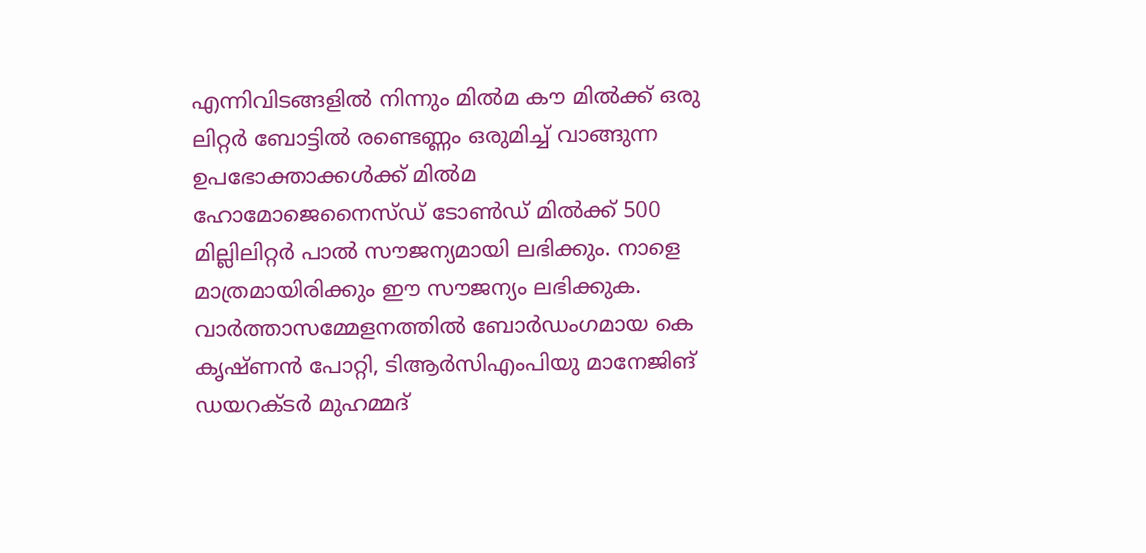എന്നിവിടങ്ങളില്‍ നിന്നും മില്‍മ കൗ മില്‍ക്ക് ഒരു ലിറ്റര്‍ ബോട്ടില്‍ രണ്ടെണ്ണം ഒരുമിച്ച് വാങ്ങുന്ന ഉപഭോക്താക്കള്‍ക്ക് മില്‍മ ഹോമോജെനൈസ്ഡ് ടോണ്‍ഡ് മില്‍ക്ക് 500 മില്ലിലിറ്റര്‍ പാല്‍ സൗജന്യമായി ലഭിക്കും. നാളെ മാത്രമായിരിക്കും ഈ സൗജന്യം ലഭിക്കുക.
വാര്‍ത്താസമ്മേളനത്തില്‍ ബോര്‍ഡംഗമായ കെ കൃഷ്ണന്‍ പോറ്റി, ടിആര്‍സിഎംപിയു മാനേജിങ് ഡയറക്ടര്‍ മുഹമ്മദ്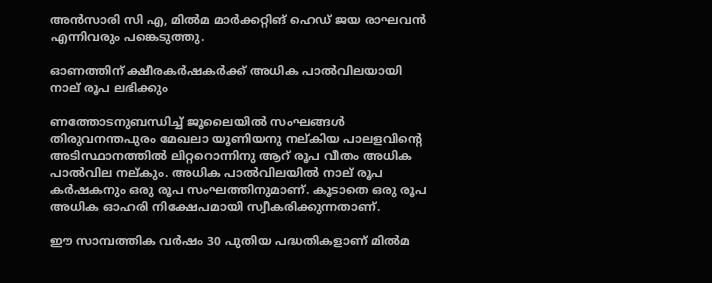അന്‍സാരി സി എ, മില്‍മ മാര്‍ക്കറ്റിങ് ഹെഡ് ജയ രാഘവന്‍ എന്നിവരും പങ്കെടുത്തു.

ഓണത്തിന് ക്ഷീരകര്‍ഷകര്‍ക്ക് അധിക പാല്‍വിലയായി നാല് രൂപ ലഭിക്കും

ണത്തോടനുബന്ധിച്ച് ജൂലൈയില്‍ സംഘങ്ങള്‍ തിരുവനന്തപുരം മേഖലാ യൂണിയനു നല്കിയ പാലളവിന്റെ അടിസ്ഥാനത്തില്‍ ലിറ്ററൊന്നിനു ആറ് രൂപ വീതം അധിക പാല്‍വില നല്കും. അധിക പാല്‍വിലയില്‍ നാല് രൂപ കര്‍ഷകനും ഒരു രൂപ സംഘത്തിനുമാണ്. കൂടാതെ ഒരു രൂപ അധിക ഓഹരി നിക്ഷേപമായി സ്വീകരിക്കുന്നതാണ്.

ഈ സാമ്പത്തിക വര്‍ഷം 30 പുതിയ പദ്ധതികളാണ് മില്‍മ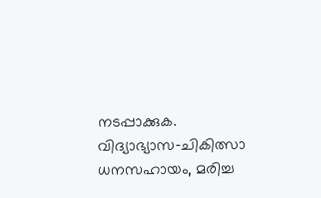നടപ്പാക്കുക. വിദ്യാഭ്യാസ‑ചികിത്സാ ധനസഹായം, മരിച്ച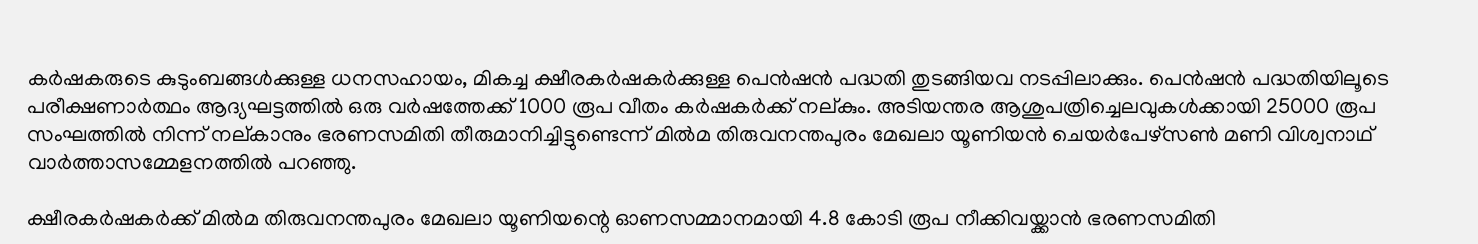കര്‍ഷകരുടെ കുടുംബങ്ങള്‍ക്കുള്ള ധനസഹായം, മികച്ച ക്ഷീരകര്‍ഷകര്‍ക്കുള്ള പെന്‍ഷന്‍ പദ്ധതി തുടങ്ങിയവ നടപ്പിലാക്കും. പെന്‍ഷന്‍ പദ്ധതിയിലൂടെ പരീക്ഷണാര്‍ത്ഥം ആദ്യഘട്ടത്തില്‍ ഒരു വര്‍ഷത്തേക്ക് 1000 രൂപ വീതം കര്‍ഷകര്‍ക്ക് നല്കും. അടിയന്തര ആശുപത്രിച്ചെലവുകള്‍ക്കായി 25000 രൂപ സംഘത്തില്‍ നിന്ന് നല്കാനും ഭരണസമിതി തീരുമാനിച്ചിട്ടുണ്ടെന്ന് മില്‍മ തിരുവനന്തപുരം മേഖലാ യൂണിയന്‍ ചെയര്‍പേഴ്സണ്‍ മണി വിശ്വനാഥ് വാര്‍ത്താസമ്മേളനത്തില്‍ പറഞ്ഞു.

ക്ഷീരകര്‍ഷകര്‍ക്ക് മില്‍മ തിരുവനന്തപുരം മേഖലാ യൂണിയന്റെ ഓണസമ്മാനമായി 4.8 കോടി രൂപ നീക്കിവയ്ക്കാന്‍ ഭരണസമിതി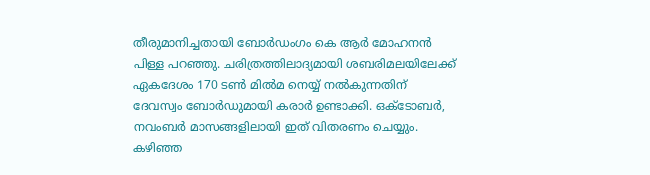തീരുമാനിച്ചതായി ബോര്‍ഡംഗം കെ ആര്‍ മോഹനന്‍ പിള്ള പറഞ്ഞു. ചരിത്രത്തിലാദ്യമായി ശബരിമലയിലേക്ക് ഏകദേശം 170 ടണ്‍ മില്‍മ നെയ്യ് നല്‍കുന്നതിന് ദേവസ്വം ബോര്‍ഡുമായി കരാര്‍ ഉണ്ടാക്കി. ഒക്ടോബര്‍, നവംബര്‍ മാസങ്ങളിലായി ഇത് വിതരണം ചെയ്യും. കഴിഞ്ഞ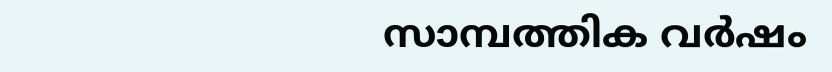സാമ്പത്തിക വര്‍ഷം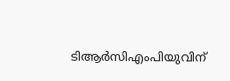ടിആര്‍സിഎംപിയുവിന്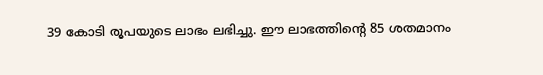39 കോടി രൂപയുടെ ലാഭം ലഭിച്ചു. ഈ ലാഭത്തിന്റെ 85 ശതമാനം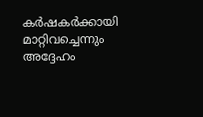കര്‍ഷകര്‍ക്കായി മാറ്റിവച്ചെന്നും അദ്ദേഹം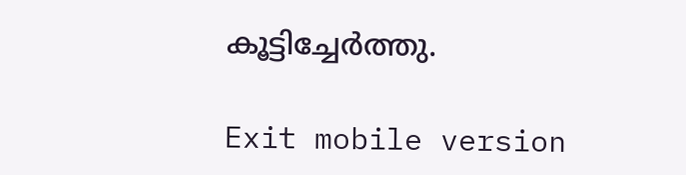കൂട്ടിച്ചേര്‍ത്തു.

Exit mobile version